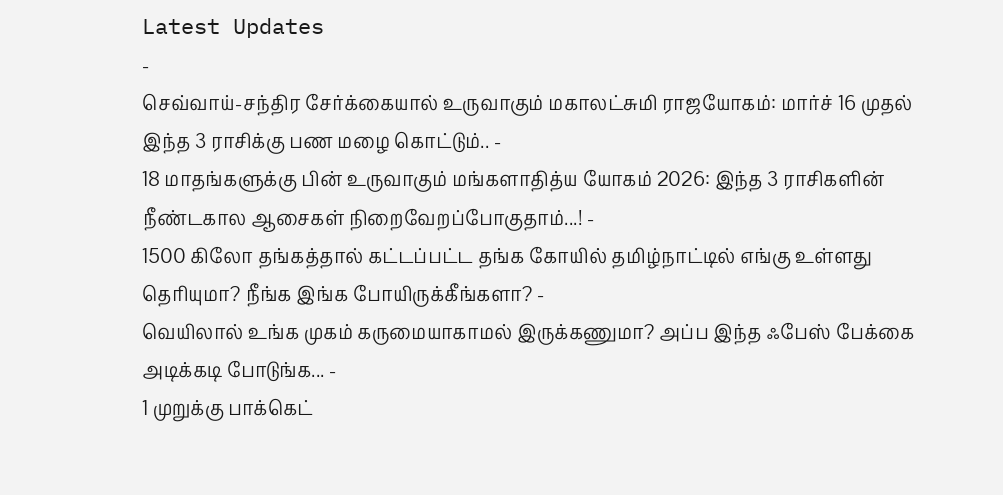Latest Updates
-
செவ்வாய்-சந்திர சேர்க்கையால் உருவாகும் மகாலட்சுமி ராஜயோகம்: மார்ச் 16 முதல் இந்த 3 ராசிக்கு பண மழை கொட்டும்.. -
18 மாதங்களுக்கு பின் உருவாகும் மங்களாதித்ய யோகம் 2026: இந்த 3 ராசிகளின் நீண்டகால ஆசைகள் நிறைவேறப்போகுதாம்...! -
1500 கிலோ தங்கத்தால் கட்டப்பட்ட தங்க கோயில் தமிழ்நாட்டில் எங்கு உள்ளது தெரியுமா? நீங்க இங்க போயிருக்கீங்களா? -
வெயிலால் உங்க முகம் கருமையாகாமல் இருக்கணுமா? அப்ப இந்த ஃபேஸ் பேக்கை அடிக்கடி போடுங்க... -
1 முறுக்கு பாக்கெட்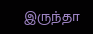இருந்தா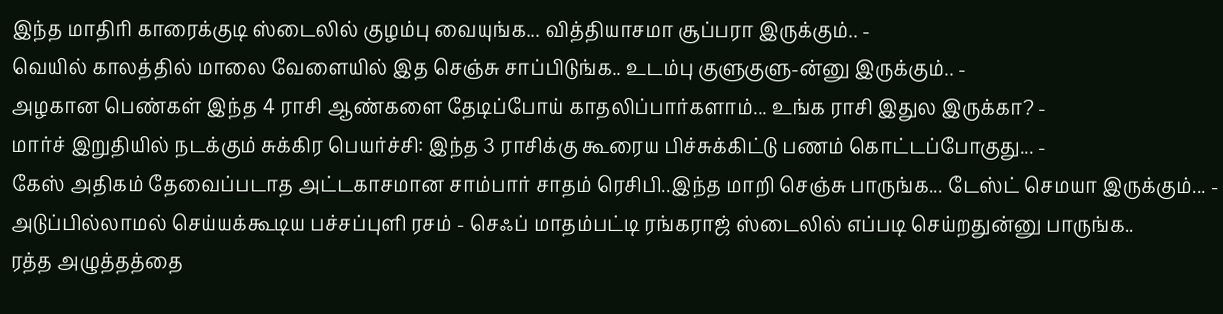இந்த மாதிரி காரைக்குடி ஸ்டைலில் குழம்பு வையுங்க... வித்தியாசமா சூப்பரா இருக்கும்.. -
வெயில் காலத்தில் மாலை வேளையில் இத செஞ்சு சாப்பிடுங்க.. உடம்பு குளுகுளு-ன்னு இருக்கும்.. -
அழகான பெண்கள் இந்த 4 ராசி ஆண்களை தேடிப்போய் காதலிப்பார்களாம்... உங்க ராசி இதுல இருக்கா? -
மார்ச் இறுதியில் நடக்கும் சுக்கிர பெயர்ச்சி: இந்த 3 ராசிக்கு கூரைய பிச்சுக்கிட்டு பணம் கொட்டப்போகுது... -
கேஸ் அதிகம் தேவைப்படாத அட்டகாசமான சாம்பார் சாதம் ரெசிபி..இந்த மாறி செஞ்சு பாருங்க... டேஸ்ட் செமயா இருக்கும்... -
அடுப்பில்லாமல் செய்யக்கூடிய பச்சப்புளி ரசம் - செஃப் மாதம்பட்டி ரங்கராஜ் ஸ்டைலில் எப்படி செய்றதுன்னு பாருங்க..
ரத்த அழுத்தத்தை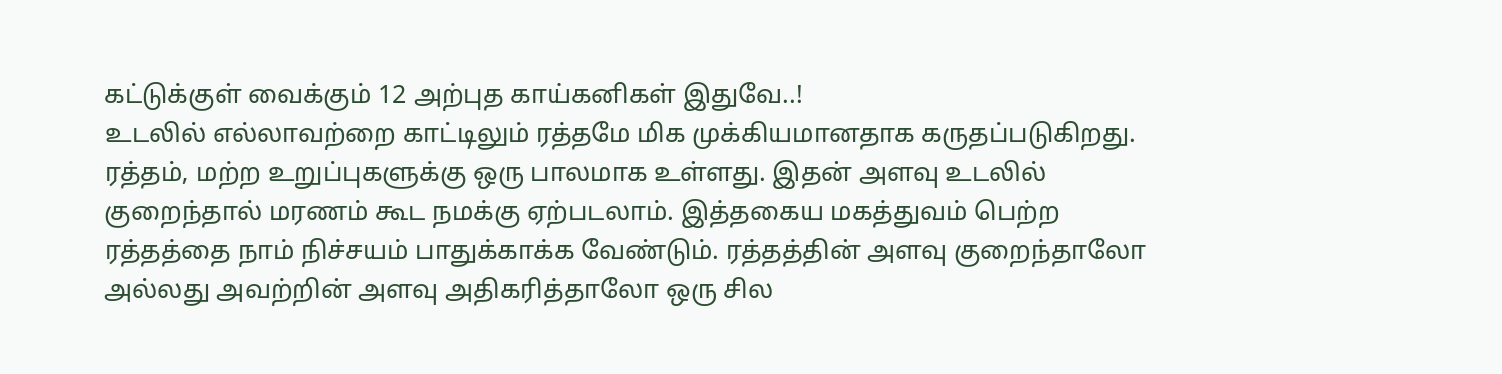கட்டுக்குள் வைக்கும் 12 அற்புத காய்கனிகள் இதுவே..!
உடலில் எல்லாவற்றை காட்டிலும் ரத்தமே மிக முக்கியமானதாக கருதப்படுகிறது. ரத்தம், மற்ற உறுப்புகளுக்கு ஒரு பாலமாக உள்ளது. இதன் அளவு உடலில் குறைந்தால் மரணம் கூட நமக்கு ஏற்படலாம். இத்தகைய மகத்துவம் பெற்ற ரத்தத்தை நாம் நிச்சயம் பாதுக்காக்க வேண்டும். ரத்தத்தின் அளவு குறைந்தாலோ அல்லது அவற்றின் அளவு அதிகரித்தாலோ ஒரு சில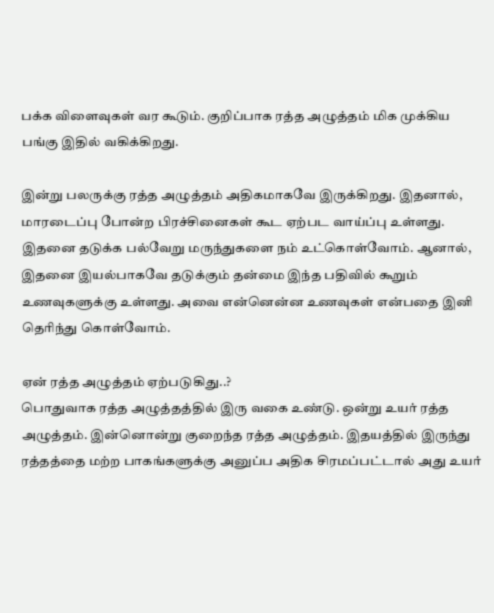பக்க விளைவுகள் வர கூடும். குறிப்பாக ரத்த அழுத்தம் மிக முக்கிய பங்கு இதில் வகிக்கிறது.

இன்று பலருக்கு ரத்த அழுத்தம் அதிகமாகவே இருக்கிறது. இதனால், மாரடைப்பு போன்ற பிரச்சினைகள் கூட ஏற்பட வாய்ப்பு உள்ளது. இதனை தடுக்க பல்வேறு மருந்துகளை நம் உட்கொள்வோம். ஆனால், இதனை இயல்பாகவே தடுக்கும் தன்மை இந்த பதிவில் கூறும் உணவுகளுக்கு உள்ளது. அவை என்னென்ன உணவுகள் என்பதை இனி தெரிந்து கொள்வோம்.

ஏன் ரத்த அழுத்தம் ஏற்படுகிது..?
பொதுவாக ரத்த அழுத்தத்தில் இரு வகை உண்டு. ஒன்று உயர் ரத்த அழுத்தம். இன்னொன்று குறைந்த ரத்த அழுத்தம். இதயத்தில் இருந்து ரத்தத்தை மற்ற பாகங்களுக்கு அனுப்ப அதிக சிரமப்பட்டால் அது உயர்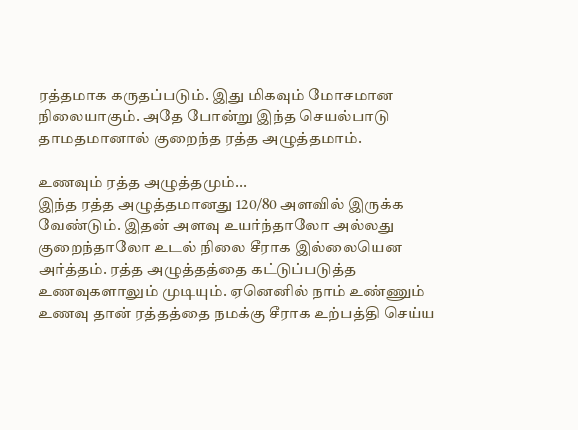ரத்தமாக கருதப்படும். இது மிகவும் மோசமான நிலையாகும். அதே போன்று இந்த செயல்பாடு தாமதமானால் குறைந்த ரத்த அழுத்தமாம்.

உணவும் ரத்த அழுத்தமும்...
இந்த ரத்த அழுத்தமானது 120/80 அளவில் இருக்க வேண்டும். இதன் அளவு உயர்ந்தாலோ அல்லது குறைந்தாலோ உடல் நிலை சீராக இல்லையென அர்த்தம். ரத்த அழுத்தத்தை கட்டுப்படுத்த உணவுகளாலும் முடியும். ஏனெனில் நாம் உண்ணும் உணவு தான் ரத்தத்தை நமக்கு சீராக உற்பத்தி செய்ய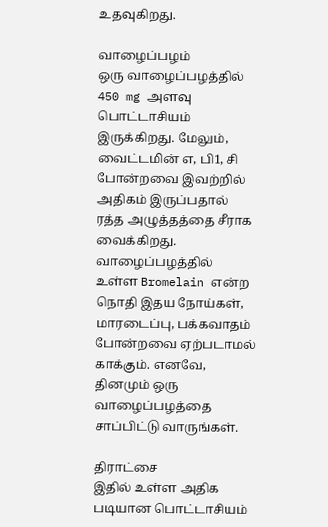உதவுகிறது.

வாழைப்பழம்
ஒரு வாழைப்பழத்தில் 450 mg அளவு பொட்டாசியம் இருக்கிறது. மேலும், வைட்டமின் எ, பி1, சி போன்றவை இவற்றில் அதிகம் இருப்பதால் ரத்த அழுத்தத்தை சீராக வைக்கிறது. வாழைப்பழத்தில் உள்ள Bromelain என்ற நொதி இதய நோய்கள், மாரடைப்பு, பக்கவாதம் போன்றவை ஏற்படாமல் காக்கும். எனவே, தினமும் ஒரு வாழைப்பழத்தை சாப்பிட்டு வாருங்கள்.

திராட்சை
இதில் உள்ள அதிக படியான பொட்டாசியம்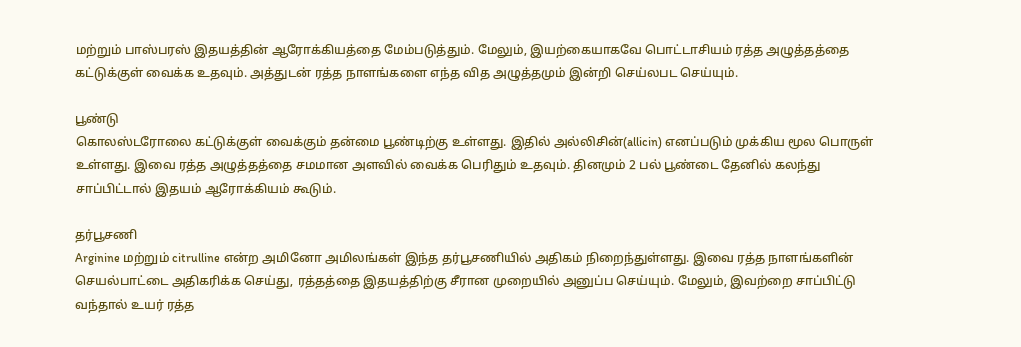மற்றும் பாஸ்பரஸ் இதயத்தின் ஆரோக்கியத்தை மேம்படுத்தும். மேலும், இயற்கையாகவே பொட்டாசியம் ரத்த அழுத்தத்தை கட்டுக்குள் வைக்க உதவும். அத்துடன் ரத்த நாளங்களை எந்த வித அழுத்தமும் இன்றி செய்லபட செய்யும்.

பூண்டு
கொலஸ்டரோலை கட்டுக்குள் வைக்கும் தன்மை பூண்டிற்கு உள்ளது. இதில் அல்லிசின்(allicin) எனப்படும் முக்கிய மூல பொருள் உள்ளது. இவை ரத்த அழுத்தத்தை சமமான அளவில் வைக்க பெரிதும் உதவும். தினமும் 2 பல் பூண்டை தேனில் கலந்து சாப்பிட்டால் இதயம் ஆரோக்கியம் கூடும்.

தர்பூசணி
Arginine மற்றும் citrulline என்ற அமினோ அமிலங்கள் இந்த தர்பூசணியில் அதிகம் நிறைந்துள்ளது. இவை ரத்த நாளங்களின் செயல்பாட்டை அதிகரிக்க செய்து, ரத்தத்தை இதயத்திற்கு சீரான முறையில் அனுப்ப செய்யும். மேலும், இவற்றை சாப்பிட்டு வந்தால் உயர் ரத்த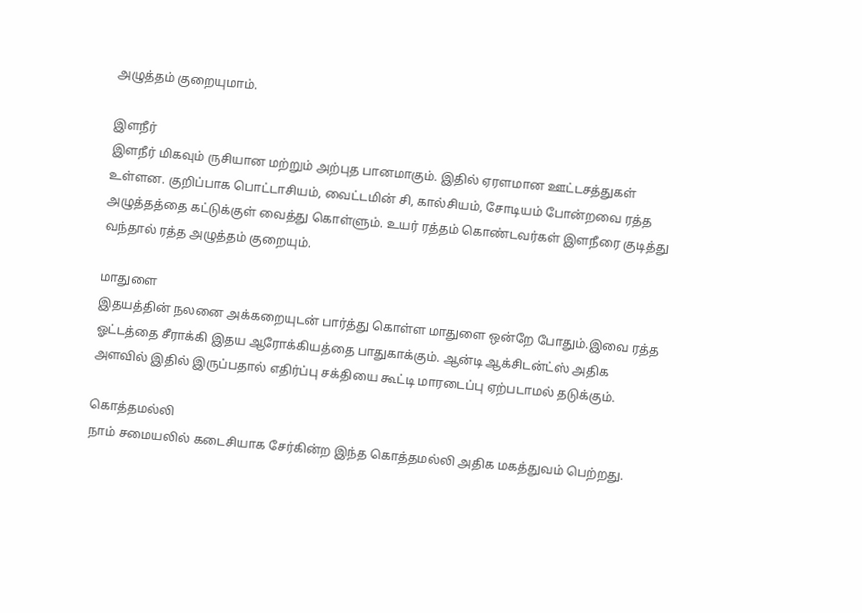அழுத்தம் குறையுமாம்.

இளநீர்
இளநீர் மிகவும் ருசியான மற்றும் அற்புத பானமாகும். இதில் ஏரளமான ஊட்டசத்துகள் உள்ளன. குறிப்பாக பொட்டாசியம், வைட்டமின் சி, கால்சியம், சோடியம் போன்றவை ரத்த அழுத்தத்தை கட்டுக்குள் வைத்து கொள்ளும். உயர் ரத்தம் கொண்டவர்கள் இளநீரை குடித்து வந்தால் ரத்த அழுத்தம் குறையும்.

மாதுளை
இதயத்தின் நலனை அக்கறையுடன் பார்த்து கொள்ள மாதுளை ஒன்றே போதும்.இவை ரத்த ஓட்டத்தை சீராக்கி இதய ஆரோக்கியத்தை பாதுகாக்கும். ஆன்டி ஆக்சிடன்ட்ஸ் அதிக அளவில் இதில் இருப்பதால் எதிர்ப்பு சக்தியை கூட்டி மாரடைப்பு ஏற்படாமல் தடுக்கும்.

கொத்தமல்லி
நாம் சமையலில் கடைசியாக சேர்கின்ற இந்த கொத்தமல்லி அதிக மகத்துவம் பெற்றது.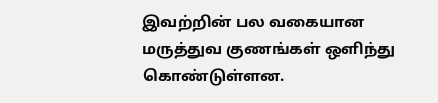இவற்றின் பல வகையான மருத்துவ குணங்கள் ஒளிந்து கொண்டுள்ளன.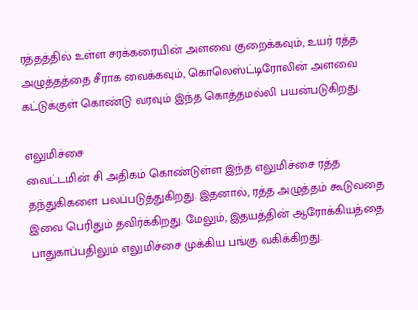ரத்தத்தில் உள்ள சரக்கரையின் அளவை குறைக்கவும், உயர் ரத்த அழுத்தத்தை சீராக வைக்கவும், கொலெஸ்ட்டிரோலின் அளவை கட்டுக்குள் கொண்டு வரவும் இந்த கொத்தமல்லி பயன்படுகிறது.

எலுமிச்சை
வைட்டமின் சி அதிகம் கொண்டுள்ள இந்த எலுமிச்சை ரத்த தந்துகிகளை பலப்படுத்துகிறது. இதனால், ரத்த அழுத்தம் கூடுவதை இவை பெரிதும் தவிர்க்கிறது. மேலும், இதயத்தின் ஆரோக்கியத்தை பாதுகாப்பதிலும் எலுமிச்சை முக்கிய பங்கு வகிக்கிறது.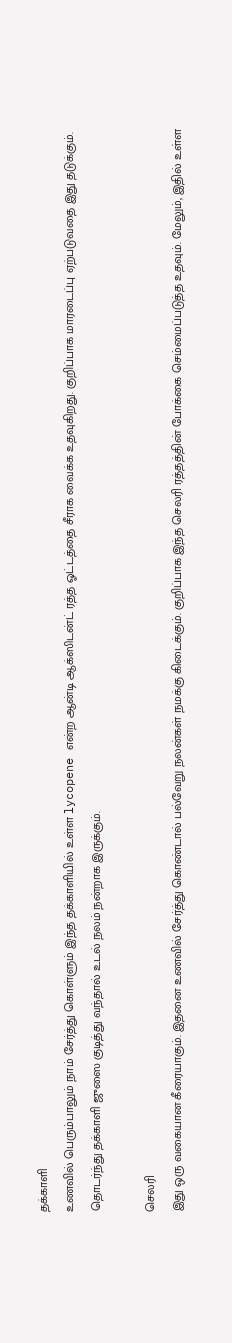தக்காளி
உணவில் பெரும்பாலும் நாம் சேர்த்து கொள்ளும் இந்த தக்காளியில் உள்ள lycopene என்ற ஆன்டி ஆக்ஸிடன்ட் ரத்த ஓட்டத்தை சீராக வைக்க உதவுகிறது. குறிப்பாக மாரடைப்பு ஏற்படுவதை இது தடுக்கும். தொடர்ந்து தக்காளி ஜுஸை குடித்து வந்தால் உடல் நலம் நன்றாக இருக்கும்.

செலரி
இது ஒரு வகையான கீரையாகும். இதனை உணவில் சேர்த்து கொண்டால் பல்வேறு நலன்கள் நமக்கு கிடைக்கும். குறிப்பாக இந்த செலரி ரத்தத்தின் போக்கை செம்மைப்படுத்த உதவும். மேலும், இதில் உள்ள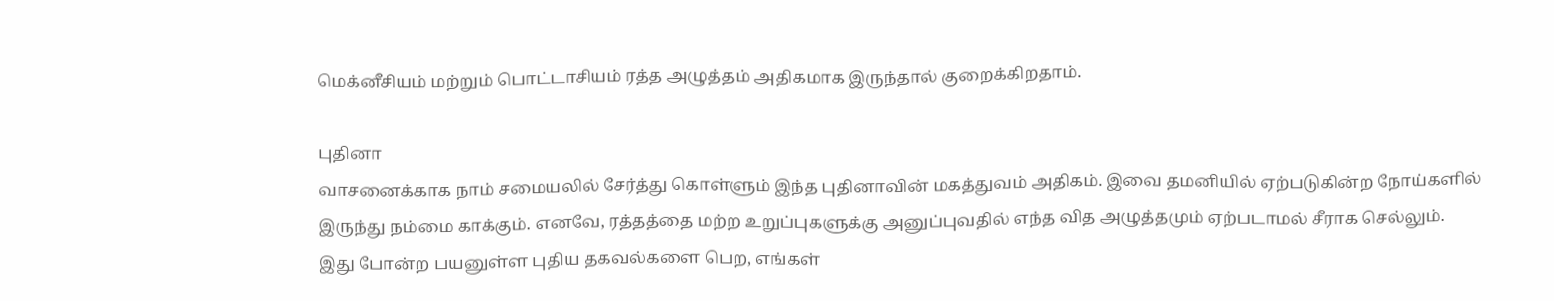மெக்னீசியம் மற்றும் பொட்டாசியம் ரத்த அழுத்தம் அதிகமாக இருந்தால் குறைக்கிறதாம்.

புதினா
வாசனைக்காக நாம் சமையலில் சேர்த்து கொள்ளும் இந்த புதினாவின் மகத்துவம் அதிகம். இவை தமனியில் ஏற்படுகின்ற நோய்களில் இருந்து நம்மை காக்கும். எனவே, ரத்தத்தை மற்ற உறுப்புகளுக்கு அனுப்புவதில் எந்த வித அழுத்தமும் ஏற்படாமல் சீராக செல்லும்.
இது போன்ற பயனுள்ள புதிய தகவல்களை பெற, எங்கள்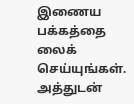இணைய பக்கத்தை லைக் செய்யுங்கள். அத்துடன்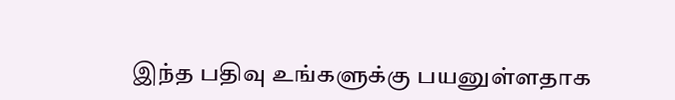இந்த பதிவு உங்களுக்கு பயனுள்ளதாக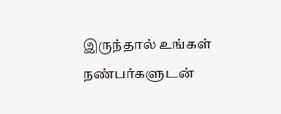இருந்தால் உங்கள் நண்பர்களுடன்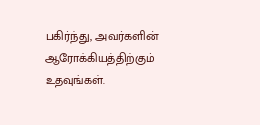பகிர்ந்து, அவர்களின் ஆரோக்கியத்திற்கும் உதவுங்கள்.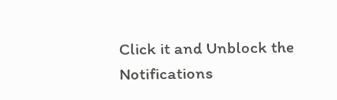Click it and Unblock the Notifications